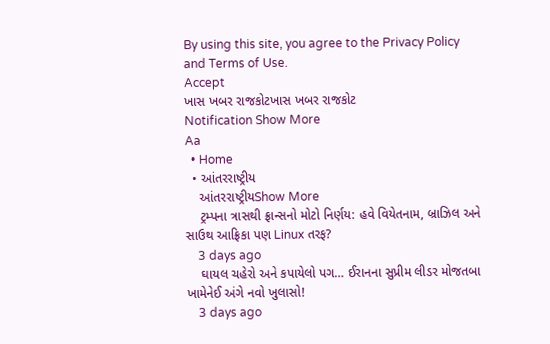By using this site, you agree to the Privacy Policy and Terms of Use.
Accept
ખાસ ખબર રાજકોટખાસ ખબર રાજકોટ
Notification Show More
Aa
  • Home
  • આંતરરાષ્ટ્રીય
    આંતરરાષ્ટ્રીયShow More
    ટ્રમ્પના ત્રાસથી ફ્રાન્સનો મોટો નિર્ણય: હવે વિયેતનામ, બ્રાઝિલ અને સાઉથ આફ્રિકા પણ Linux તરફ?
    3 days ago
    ઘાયલ ચહેરો અને કપાયેલો પગ… ઈરાનના સુપ્રીમ લીડર મોજતબા ખામેનેઈ અંગે નવો ખુલાસો!
    3 days ago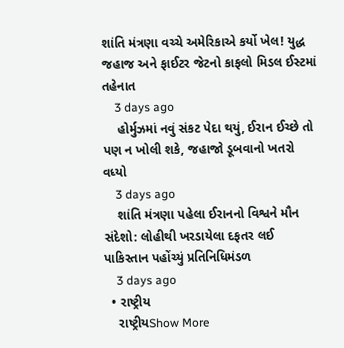શાંતિ મંત્રણા વચ્ચે અમેરિકાએ કર્યો ખેલ! યુદ્ધ જહાજ અને ફાઈટર જેટનો કાફલો મિડલ ઈસ્ટમાં તહેનાત
    3 days ago
    હોર્મુઝમાં નવું સંકટ પેદા થયું, ઈરાન ઈચ્છે તો પણ ન ખોલી શકે, જહાજો ડૂબવાનો ખતરો વધ્યો
    3 days ago
    શાંતિ મંત્રણા પહેલા ઈરાનનો વિશ્વને મૌન સંદેશો: લોહીથી ખરડાયેલા દફતર લઈ પાકિસ્તાન પહોંચ્યું પ્રતિનિધિમંડળ
    3 days ago
  • રાષ્ટ્રીય
    રાષ્ટ્રીયShow More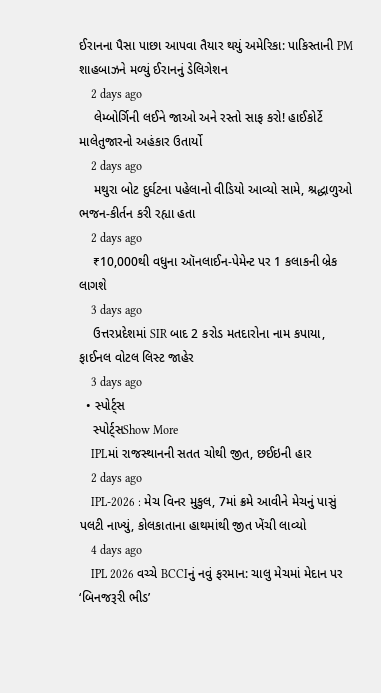ઈરાનના પૈસા પાછા આપવા તૈયાર થયું અમેરિકા: પાકિસ્તાની PM શાહબાઝને મળ્યું ઈરાનનું ડેલિગેશન
    2 days ago
    લેમ્બોર્ગિની લઈને જાઓ અને રસ્તો સાફ કરો! હાઈકોર્ટે માલેતુજારનો અહંકાર ઉતાર્યો
    2 days ago
    મથુરા બોટ દુર્ઘટના પહેલાનો વીડિયો આવ્યો સામે, શ્રદ્ધાળુઓ ભજન-કીર્તન કરી રહ્યા હતા
    2 days ago
    ₹10,000થી વધુના ઑનલાઈન-પેમેન્ટ પર 1 કલાકની બ્રેક લાગશે
    3 days ago
    ઉત્તરપ્રદેશમાં SIR બાદ 2 કરોડ મતદારોના નામ કપાયા, ફાઈનલ વોટલ લિસ્ટ જાહેર
    3 days ago
  • સ્પોર્ટ્સ
    સ્પોર્ટ્સShow More
    IPLમાં રાજસ્થાનની સતત ચોથી જીત, છઈઇની હાર
    2 days ago
    IPL-2026 : મેચ વિનર મુકુલ, 7માં ક્રમે આવીને મેચનું પાસું પલટી નાખ્યું, કોલકાતાના હાથમાંથી જીત ખેંચી લાવ્યો
    4 days ago
    IPL 2026 વચ્ચે BCCIનું નવું ફરમાન: ચાલુ મેચમાં મેદાન પર ‘બિનજરૂરી ભીડ’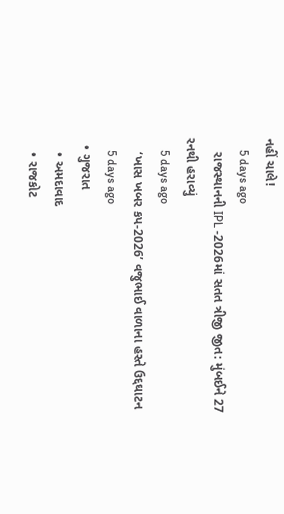નહીં ચાલે!
    5 days ago
    રાજસ્થાનની IPL -2026માં સતત ત્રીજી જીત: મુંબઈને 27 રનથી હરાવ્યું
    5 days ago
    ‘ખાસ ખબર કપ-2026’ વજુભાઈ વાળાના હસ્તે ઉદ્દઘાટન
    5 days ago
  • ગુજરાત
    • અમદાવાદ
    • રાજકોટ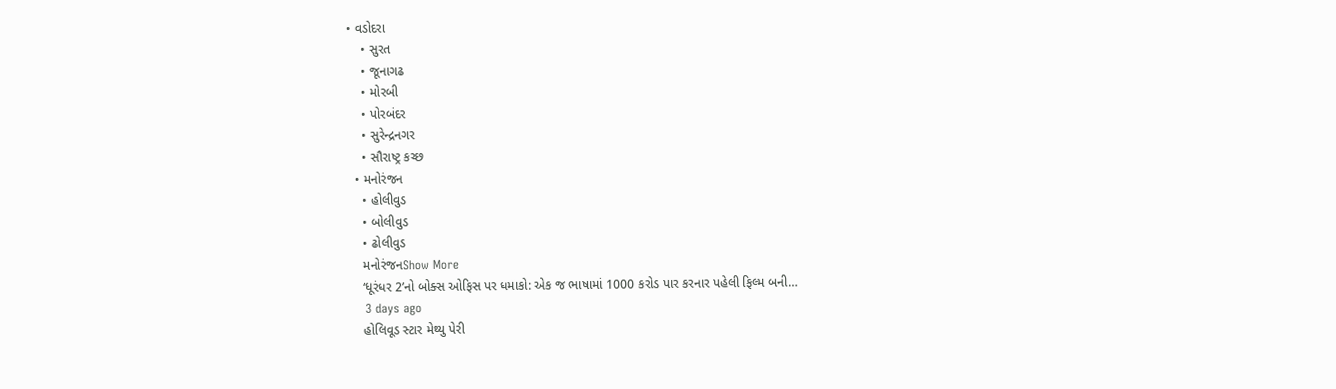• વડોદરા
    • સુરત
    • જૂનાગઢ
    • મોરબી
    • પોરબંદર
    • સુરેન્દ્રનગર
    • સૌરાષ્ટ્ર કચ્છ
  • મનોરંજન
    • હોલીવુડ
    • બોલીવુડ
    • ઢોલીવુડ
    મનોરંજનShow More
    ‘ધૂરંધર 2’નો બોક્સ ઓફિસ પર ધમાકો: એક જ ભાષામાં 1000 કરોડ પાર કરનાર પહેલી ફિલ્મ બની…
    3 days ago
    હોલિવૂડ સ્ટાર મેથ્યુ પેરી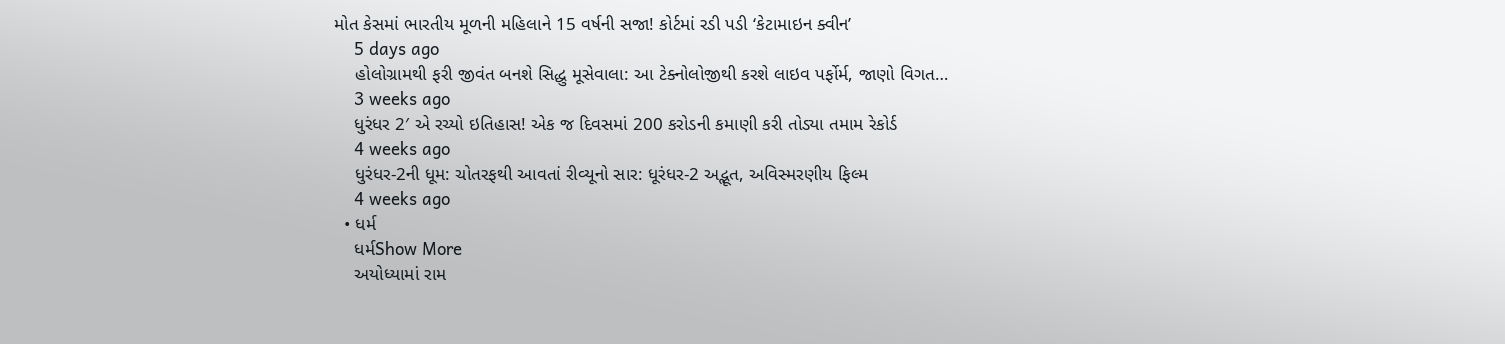મોત કેસમાં ભારતીય મૂળની મહિલાને 15 વર્ષની સજા! કોર્ટમાં રડી પડી ‘કેટામાઇન ક્વીન’
    5 days ago
    હોલોગ્રામથી ફરી જીવંત બનશે સિદ્ધુ મૂસેવાલા: આ ટેક્નોલોજીથી કરશે લાઇવ પર્ફોર્મ, જાણો વિગત…
    3 weeks ago
    ધુરંધર 2′ એ રચ્યો ઇતિહાસ! એક જ દિવસમાં 200 કરોડની કમાણી કરી તોડ્યા તમામ રેકોર્ડ
    4 weeks ago
    ધુરંધર-2ની ધૂમ: ચોતરફથી આવતાં રીવ્યૂનો સાર: ધૂરંધર-2 અદ્ભૂત, અવિસ્મરણીય ફિલ્મ
    4 weeks ago
  • ધર્મ
    ધર્મShow More
    અયોધ્યામાં રામ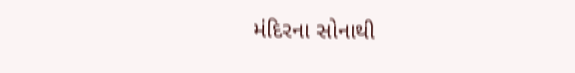મંદિરના સોનાથી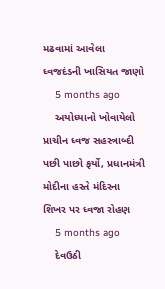મઢવામાં આવેલા ધ્વજદંડની ખાસિયત જાણો
    5 months ago
    અયોધ્યાનો ખોવાયેલો પ્રાચીન ધ્વજ સહસ્ત્રાબ્દી પછી પાછો ફર્યો, પ્રધાનમંત્રી મોદીના હસ્તે મંદિરના શિખર પર ધ્વજા રોહણ
    5 months ago
    દેવઉઠી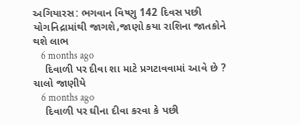અગિયારસ: ભગવાન વિષ્ણુ 142 દિવસ પછી યોગનિદ્રામાંથી જાગશે,જાણો કયા રાશિના જાતકોને થશે લાભ
    6 months ago
    દિવાળી પર દીવા શા માટે પ્રગટાવવામાં આવે છે ? ચાલો જાણીયે
    6 months ago
    દિવાળી પર ઘીના દીવા કરવા કે પછી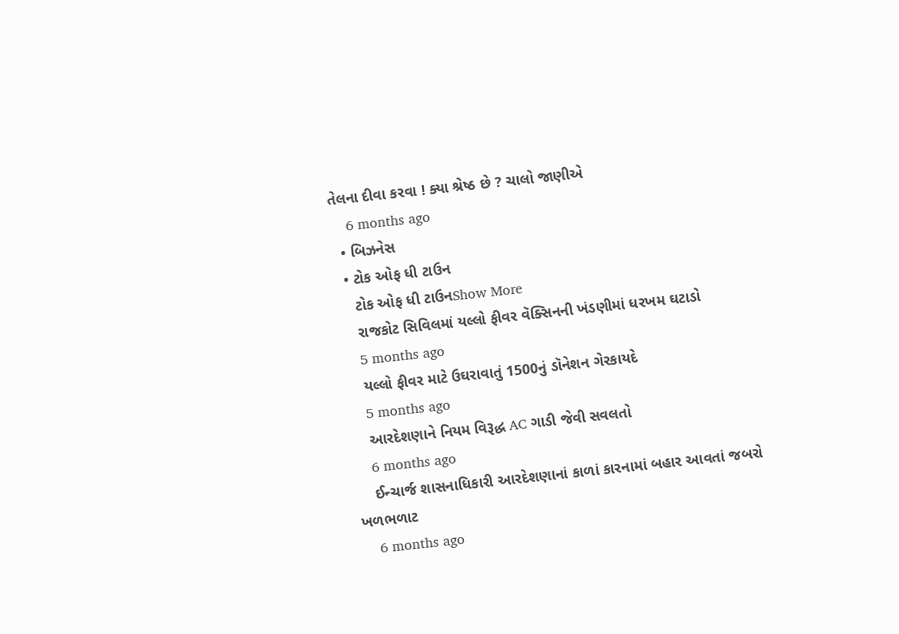તેલના દીવા કરવા ! ક્યા શ્રેષ્ઠ છે ? ચાલો જાણીએ
    6 months ago
  • બિઝનેસ
  • ટોક ઓફ ધી ટાઉન
    ટોક ઓફ ધી ટાઉનShow More
    રાજકોટ સિવિલમાં યલ્લો ફીવર વૅક્સિનની ખંડણીમાં ધરખમ ઘટાડો
    5 months ago
    યલ્લો ફીવર માટે ઉઘરાવાતું 1500નું ડૉનેશન ગેરકાયદે
    5 months ago
    આરદેશણાને નિયમ વિરૂદ્ધ AC ગાડી જેવી સવલતો
    6 months ago
    ઈન્ચાર્જ શાસનાધિકારી આરદેશણાનાં કાળાં કારનામાં બહાર આવતાં જબરો ખળભળાટ
    6 months ago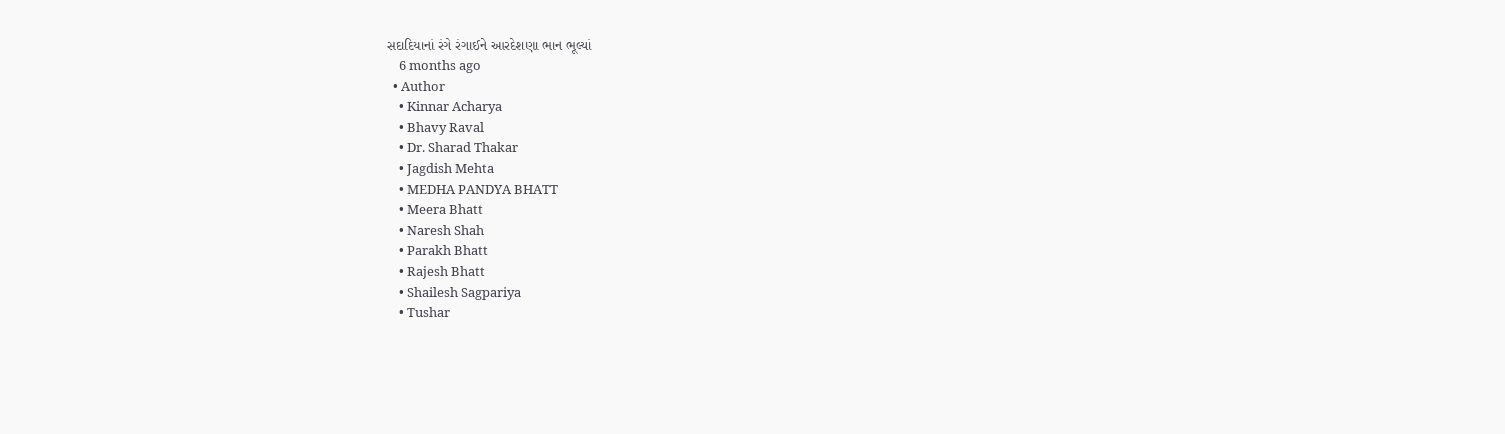સદાદિયાનાં રંગે રંગાઈને આરદેશણા ભાન ભૂલ્યાં
    6 months ago
  • Author
    • Kinnar Acharya
    • Bhavy Raval
    • Dr. Sharad Thakar
    • Jagdish Mehta
    • MEDHA PANDYA BHATT
    • Meera Bhatt
    • Naresh Shah
    • Parakh Bhatt
    • Rajesh Bhatt
    • Shailesh Sagpariya
    • Tushar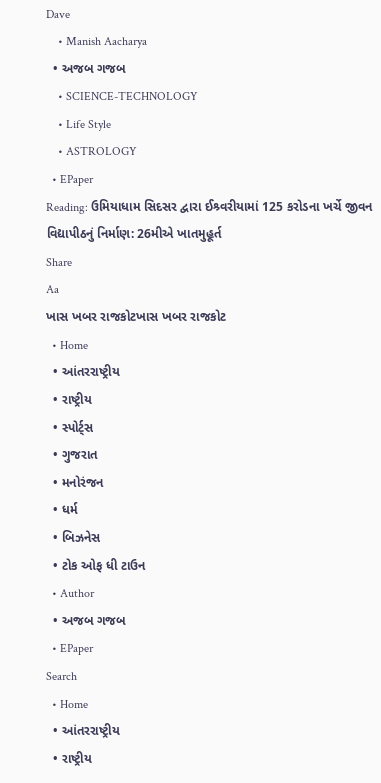Dave
    • Manish Aacharya
  • અજબ ગજબ
    • SCIENCE-TECHNOLOGY
    • Life Style
    • ASTROLOGY
  • EPaper
Reading: ઉમિયાધામ સિદસર દ્વારા ઈશ્ર્વરીયામાં 125 કરોડના ખર્ચે જીવન વિદ્યાપીઠનું નિર્માણ: 26મીએ ખાતમુહૂર્ત
Share
Aa
ખાસ ખબર રાજકોટખાસ ખબર રાજકોટ
  • Home
  • આંતરરાષ્ટ્રીય
  • રાષ્ટ્રીય
  • સ્પોર્ટ્સ
  • ગુજરાત
  • મનોરંજન
  • ધર્મ
  • બિઝનેસ
  • ટોક ઓફ ધી ટાઉન
  • Author
  • અજબ ગજબ
  • EPaper
Search
  • Home
  • આંતરરાષ્ટ્રીય
  • રાષ્ટ્રીય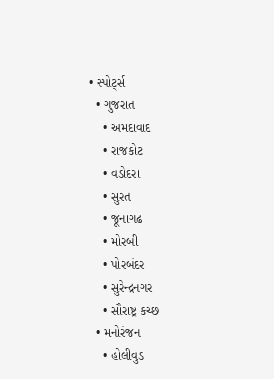• સ્પોર્ટ્સ
  • ગુજરાત
    • અમદાવાદ
    • રાજકોટ
    • વડોદરા
    • સુરત
    • જૂનાગઢ
    • મોરબી
    • પોરબંદર
    • સુરેન્દ્રનગર
    • સૌરાષ્ટ્ર કચ્છ
  • મનોરંજન
    • હોલીવુડ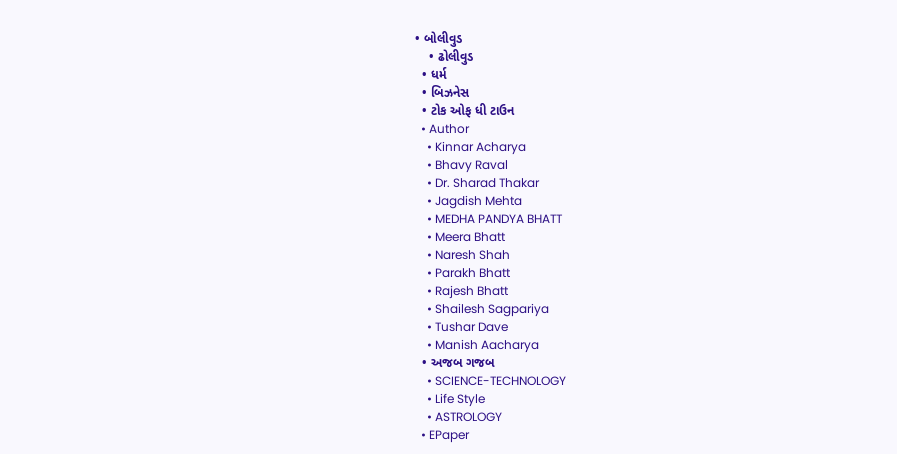• બોલીવુડ
    • ઢોલીવુડ
  • ધર્મ
  • બિઝનેસ
  • ટોક ઓફ ધી ટાઉન
  • Author
    • Kinnar Acharya
    • Bhavy Raval
    • Dr. Sharad Thakar
    • Jagdish Mehta
    • MEDHA PANDYA BHATT
    • Meera Bhatt
    • Naresh Shah
    • Parakh Bhatt
    • Rajesh Bhatt
    • Shailesh Sagpariya
    • Tushar Dave
    • Manish Aacharya
  • અજબ ગજબ
    • SCIENCE-TECHNOLOGY
    • Life Style
    • ASTROLOGY
  • EPaper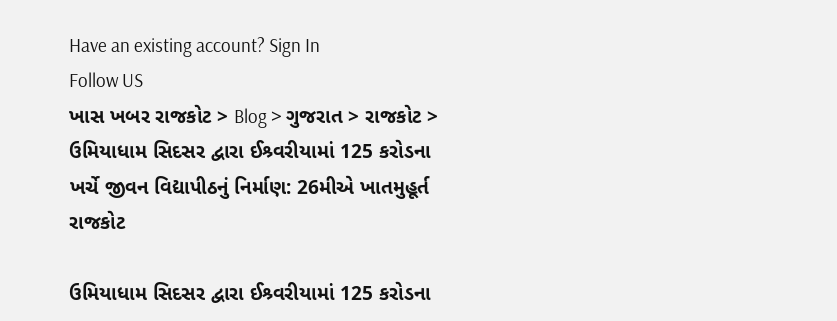Have an existing account? Sign In
Follow US
ખાસ ખબર રાજકોટ > Blog > ગુજરાત > રાજકોટ > ઉમિયાધામ સિદસર દ્વારા ઈશ્ર્વરીયામાં 125 કરોડના ખર્ચે જીવન વિદ્યાપીઠનું નિર્માણ: 26મીએ ખાતમુહૂર્ત
રાજકોટ

ઉમિયાધામ સિદસર દ્વારા ઈશ્ર્વરીયામાં 125 કરોડના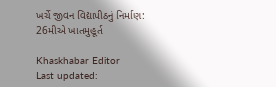ખર્ચે જીવન વિદ્યાપીઠનું નિર્માણ: 26મીએ ખાતમુહૂર્ત

Khaskhabar Editor
Last updated: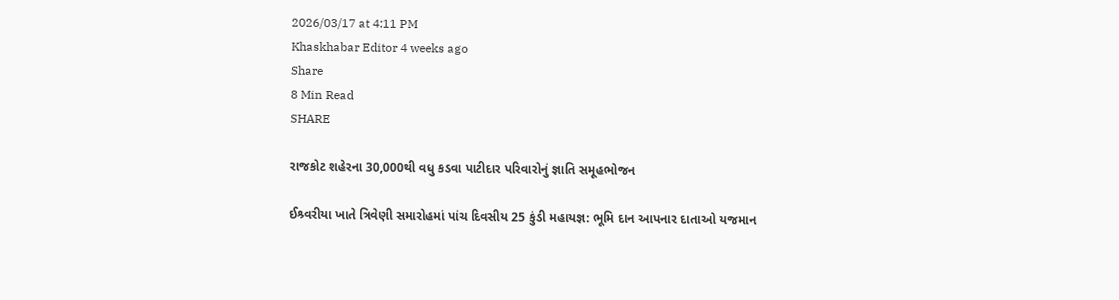2026/03/17 at 4:11 PM
Khaskhabar Editor 4 weeks ago
Share
8 Min Read
SHARE

રાજકોટ શહેરના 30,000થી વધુ કડવા પાટીદાર પરિવારોનું જ્ઞાતિ સમૂહભોજન

ઈશ્ર્વરીયા ખાતે ત્રિવેણી સમારોહમાં પાંચ દિવસીય 25 કુંડી મહાયજ્ઞ: ભૂમિ દાન આપનાર દાતાઓ યજમાન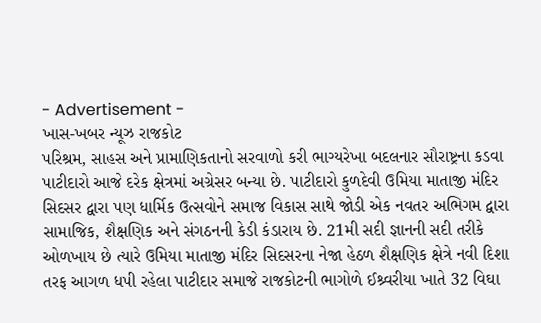- Advertisement -
ખાસ-ખબર ન્યૂઝ રાજકોટ
પરિશ્રમ, સાહસ અને પ્રામાણિકતાનો સરવાળો કરી ભાગ્યરેખા બદલનાર સૌરાષ્ટ્રના કડવા પાટીદારો આજે દરેક ક્ષેત્રમાં અગ્રેસર બન્યા છે. પાટીદારો કુળદેવી ઉમિયા માતાજી મંદિર સિદસર દ્વારા પણ ધાર્મિક ઉત્સવોને સમાજ વિકાસ સાથે જોડી એક નવતર અભિગમ દ્વારા સામાજિક, શૈક્ષણિક અને સંગઠનની કેડી કંડારાય છે. 21મી સદી જ્ઞાનની સદી તરીકે ઓળખાય છે ત્યારે ઉમિયા માતાજી મંદિર સિદસરના નેજા હેઠળ શૈક્ષણિક ક્ષેત્રે નવી દિશા તરફ આગળ ધપી રહેલા પાટીદાર સમાજે રાજકોટની ભાગોળે ઈશ્ર્વરીયા ખાતે 32 વિઘા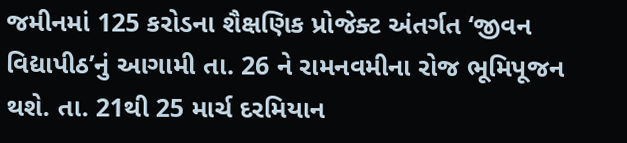જમીનમાં 125 કરોડના શૈક્ષણિક પ્રોજેક્ટ અંતર્ગત ‘જીવન વિદ્યાપીઠ’નું આગામી તા. 26 ને રામનવમીના રોજ ભૂમિપૂજન થશે. તા. 21થી 25 માર્ચ દરમિયાન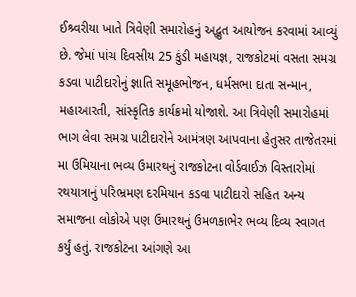ઈશ્ર્વરીયા ખાતે ત્રિવેણી સમારોહનું અદ્ભુત આયોજન કરવામાં આવ્યું છે. જેમાં પાંચ દિવસીય 25 કુંડી મહાયજ્ઞ, રાજકોટમાં વસતા સમગ્ર કડવા પાટીદારોનું જ્ઞાતિ સમૂહભોજન, ધર્મસભા દાતા સન્માન, મહાઆરતી, સાંસ્કૃતિક કાર્યક્રમો યોજાશે. આ ત્રિવેણી સમારોહમાં ભાગ લેવા સમગ્ર પાટીદારોને આમંત્રણ આપવાના હેતુસર તાજેતરમાં મા ઉમિયાના ભવ્ય ઉમારથનું રાજકોટના વોર્ડવાઈઝ વિસ્તારોમાં રથયાત્રાનું પરિભ્રમણ દરમિયાન કડવા પાટીદારો સહિત અન્ય સમાજના લોકોએ પણ ઉમારથનું ઉમળકાભેર ભવ્ય દિવ્ય સ્વાગત કર્યું હતું. રાજકોટના આંગણે આ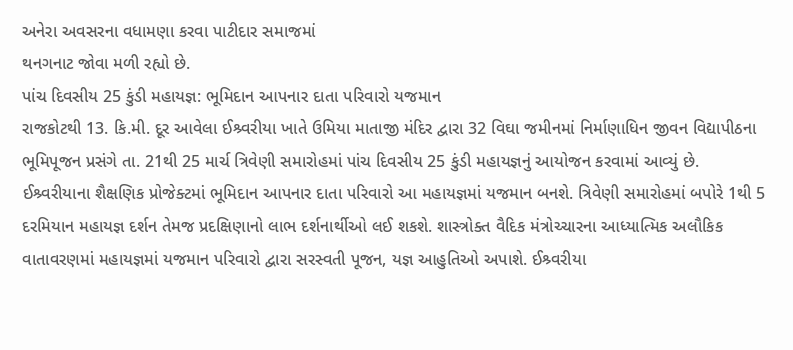અનેરા અવસરના વધામણા કરવા પાટીદાર સમાજમાં
થનગનાટ જોવા મળી રહ્યો છે.
પાંચ દિવસીય 25 કુંડી મહાયજ્ઞ: ભૂમિદાન આપનાર દાતા પરિવારો યજમાન
રાજકોટથી 13. કિ.મી. દૂર આવેલા ઈશ્ર્વરીયા ખાતે ઉમિયા માતાજી મંદિર દ્વારા 32 વિઘા જમીનમાં નિર્માણાધિન જીવન વિદ્યાપીઠના ભૂમિપૂજન પ્રસંગે તા. 21થી 25 માર્ચ ત્રિવેણી સમારોહમાં પાંચ દિવસીય 25 કુંડી મહાયજ્ઞનું આયોજન કરવામાં આવ્યું છે. ઈશ્ર્વરીયાના શૈક્ષણિક પ્રોજેક્ટમાં ભૂમિદાન આપનાર દાતા પરિવારો આ મહાયજ્ઞમાં યજમાન બનશે. ત્રિવેણી સમારોહમાં બપોરે 1થી 5 દરમિયાન મહાયજ્ઞ દર્શન તેમજ પ્રદક્ષિણાનો લાભ દર્શનાર્થીઓ લઈ શકશે. શાસ્ત્રોક્ત વૈદિક મંત્રોચ્ચારના આધ્યાત્મિક અલૌકિક વાતાવરણમાં મહાયજ્ઞમાં યજમાન પરિવારો દ્વારા સરસ્વતી પૂજન, યજ્ઞ આહુતિઓ અપાશે. ઈશ્ર્વરીયા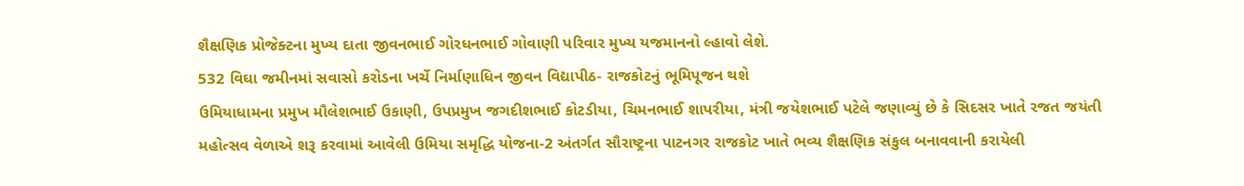શૈક્ષણિક પ્રોજેક્ટના મુખ્ય દાતા જીવનભાઈ ગોરધનભાઈ ગોવાણી પરિવાર મુખ્ય યજમાનનો લ્હાવો લેશે.
532 વિઘા જમીનમાં સવાસો કરોડના ખર્ચે નિર્માણાધિન જીવન વિદ્યાપીઠ- રાજકોટનું ભૂમિપૂજન થશે
ઉમિયાધામના પ્રમુખ મૌલેશભાઈ ઉકાણી, ઉપપ્રમુખ જગદીશભાઈ કોટડીયા, ચિમનભાઈ શાપરીયા, મંત્રી જયેશભાઈ પટેલે જણાવ્યું છે કે સિદસર ખાતે રજત જયંતી મહોત્સવ વેળાએ શરૂ કરવામાં આવેલી ઉમિયા સમૃદ્ધિ યોજના-2 અંતર્ગત સૌરાષ્ટ્રના પાટનગર રાજકોટ ખાતે ભવ્ય શૈક્ષણિક સંકુલ બનાવવાની કરાયેલી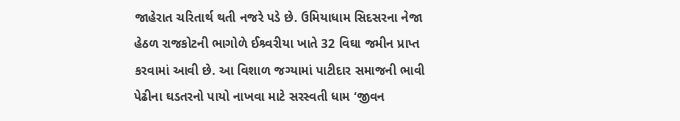જાહેરાત ચરિતાર્થ થતી નજરે પડે છે. ઉમિયાધામ સિદસરના નેજા હેઠળ રાજકોટની ભાગોળે ઈશ્ર્વરીયા ખાતે 32 વિઘા જમીન પ્રાપ્ત કરવામાં આવી છે. આ વિશાળ જગ્યામાં પાટીદાર સમાજની ભાવી પેઢીના ઘડતરનો પાયો નાખવા માટે સરસ્વતી ધામ ‘જીવન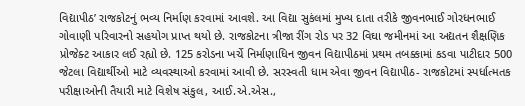વિદ્યાપીઠ’ રાજકોટનું ભવ્ય નિર્માણ કરવામાં આવશે. આ વિદ્યા સુકંલમાં મુખ્ય દાતા તરીકે જીવનભાઈ ગોરધનભાઈ ગોવાણી પરિવારનો સહયોગ પ્રાપ્ત થયો છે. રાજકોટના ત્રીજા રીંગ રોડ પર 32 વિઘા જમીનમાં આ અદ્યતન શૈક્ષણિક પ્રોજેક્ટ આકાર લઈ રહ્યો છે. 125 કરોડના ખર્ચે નિર્માણાધિન જીવન વિદ્યાપીઠમાં પ્રથમ તબક્કામાં કડવા પાટીદાર 500 જેટલા વિદ્યાર્થીઓ માટે વ્યવસ્થાઓ કરવામાં આવી છે. સરસ્વતી ધામ એવા જીવન વિદ્યાપીઠ- રાજકોટમાં સ્પર્ધાત્મતક પરીક્ષાઓની તૈયારી માટે વિશેષ સંકુલ, આઈ.એ.એસ.,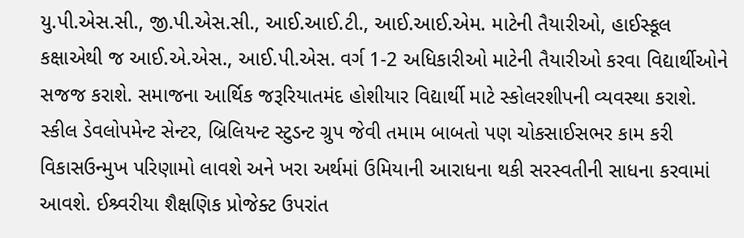યુ.પી.એસ.સી., જી.પી.એસ.સી., આઈ.આઈ.ટી., આઈ.આઈ.એમ. માટેની તૈયારીઓ, હાઈસ્કૂલ કક્ષાએથી જ આઈ.એ.એસ., આઈ.પી.એસ. વર્ગ 1-2 અધિકારીઓ માટેની તૈયારીઓ કરવા વિદ્યાર્થીઓને સજજ કરાશે. સમાજના આર્થિક જરૂરિયાતમંદ હોશીયાર વિદ્યાર્થી માટે સ્કોલરશીપની વ્યવસ્થા કરાશે. સ્કીલ ડેવલોપમેન્ટ સેન્ટર, બ્રિલિયન્ટ સ્ટુડન્ટ ગ્રુપ જેવી તમામ બાબતો પણ ચોકસાઈસભર કામ કરી વિકાસઉન્મુખ પરિણામો લાવશે અને ખરા અર્થમાં ઉમિયાની આરાધના થકી સરસ્વતીની સાધના કરવામાં આવશે. ઈશ્ર્વરીયા શૈક્ષણિક પ્રોજેક્ટ ઉપરાંત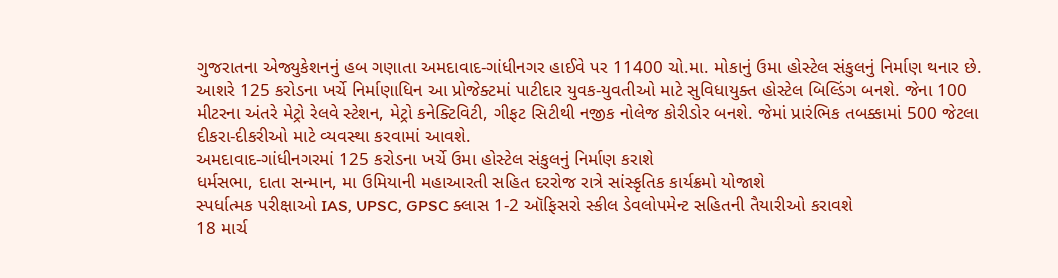ગુજરાતના એજ્યુકેશનનું હબ ગણાતા અમદાવાદ-ગાંધીનગર હાઈવે પર 11400 ચો.મા. મોકાનું ઉમા હોસ્ટેલ સંકુલનું નિર્માણ થનાર છે. આશરે 125 કરોડના ખર્ચે નિર્માણાધિન આ પ્રોજેક્ટમાં પાટીદાર યુવક-યુવતીઓ માટે સુવિધાયુક્ત હોસ્ટેલ બિલ્ડિંગ બનશે. જેના 100 મીટરના અંતરે મેટ્રો રેલવે સ્ટેશન, મેટ્રો કનેક્ટિવિટી, ગીફટ સિટીથી નજીક નોલેજ કોરીડોર બનશે. જેમાં પ્રારંભિક તબક્કામાં 500 જેટલા દીકરા-દીકરીઓ માટે વ્યવસ્થા કરવામાં આવશે.
અમદાવાદ-ગાંધીનગરમાં 125 કરોડના ખર્ચે ઉમા હોસ્ટેલ સંકુલનું નિર્માણ કરાશે
ધર્મસભા, દાતા સન્માન, મા ઉમિયાની મહાઆરતી સહિત દરરોજ રાત્રે સાંસ્કૃતિક કાર્યક્રમો યોજાશે
સ્પર્ધાત્મક પરીક્ષાઓ IAS, UPSC, GPSC ક્લાસ 1-2 ઑફિસરો સ્કીલ ડેવલોપમેન્ટ સહિતની તૈયારીઓ કરાવશે
18 માર્ચ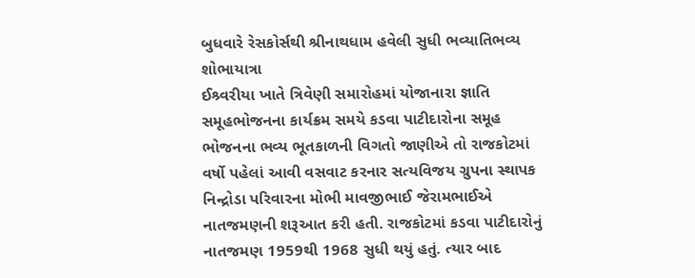બુધવારે રેસકોર્સથી શ્રીનાથધામ હવેલી સુધી ભવ્યાતિભવ્ય શોભાયાત્રા
ઈશ્ર્વરીયા ખાતે ત્રિવેણી સમારોહમાં યોજાનારા જ્ઞાતિ સમૂહભોજનના કાર્યક્રમ સમયે કડવા પાટીદારોના સમૂહ ભોજનના ભવ્ય ભૂતકાળની વિગતો જાણીએ તો રાજકોટમાં વર્ષો પહેલાં આવી વસવાટ કરનાર સત્યવિજય ગ્રુપના સ્થાપક નિન્દ્રોડા પરિવારના મોભી માવજીભાઈ જેરામભાઈએ નાતજમણની શરૂઆત કરી હતી. રાજકોટમાં કડવા પાટીદારોનું નાતજમણ 1959થી 1968 સુધી થયું હતું. ત્યાર બાદ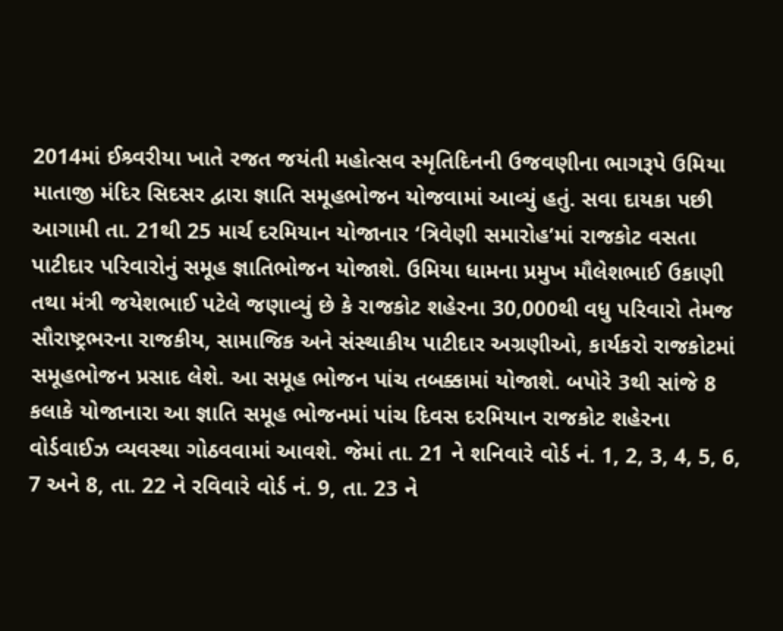2014માં ઈશ્ર્વરીયા ખાતે રજત જયંતી મહોત્સવ સ્મૃતિદિનની ઉજવણીના ભાગરૂપે ઉમિયા માતાજી મંદિર સિદસર દ્વારા જ્ઞાતિ સમૂહભોજન યોજવામાં આવ્યું હતું. સવા દાયકા પછી આગામી તા. 21થી 25 માર્ચ દરમિયાન યોજાનાર ‘ત્રિવેણી સમારોહ’માં રાજકોટ વસતા પાટીદાર પરિવારોનું સમૂહ જ્ઞાતિભોજન યોજાશે. ઉમિયા ધામના પ્રમુખ મૌલેશભાઈ ઉકાણી તથા મંત્રી જયેશભાઈ પટેલે જણાવ્યું છે કે રાજકોટ શહેરના 30,000થી વધુ પરિવારો તેમજ સૌરાષ્ટ્રભરના રાજકીય, સામાજિક અને સંસ્થાકીય પાટીદાર અગ્રણીઓ, કાર્યકરો રાજકોટમાં સમૂહભોજન પ્રસાદ લેશે. આ સમૂહ ભોજન પાંચ તબક્કામાં યોજાશે. બપોરે 3થી સાંજે 8 કલાકે યોજાનારા આ જ્ઞાતિ સમૂહ ભોજનમાં પાંચ દિવસ દરમિયાન રાજકોટ શહેરના વોર્ડવાઈઝ વ્યવસ્થા ગોઠવવામાં આવશે. જેમાં તા. 21 ને શનિવારે વોર્ડ નં. 1, 2, 3, 4, 5, 6, 7 અને 8, તા. 22 ને રવિવારે વોર્ડ નં. 9, તા. 23 ને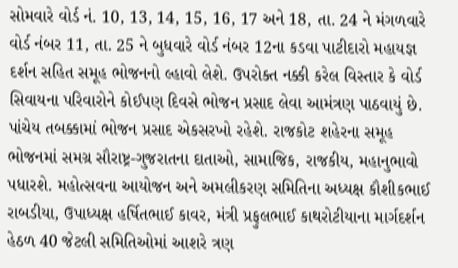સોમવારે વોર્ડ નં. 10, 13, 14, 15, 16, 17 અને 18, તા. 24 ને મંગળવારે વોર્ડ નંબર 11, તા. 25 ને બુધવારે વોર્ડ નંબર 12ના કડવા પાટીદારો મહાયજ્ઞ દર્શન સહિત સમૂહ ભોજનનો લ્હાવો લેશે. ઉપરોક્ત નક્કી કરેલ વિસ્તાર કે વોર્ડ સિવાયના પરિવારોને કોઈપણ દિવસે ભોજન પ્રસાદ લેવા આમંત્રણ પાઠવાયું છે. પાંચેય તબક્કામાં ભોજન પ્રસાદ એકસરખો રહેશે. રાજકોટ શહેરના સમૂહ ભોજનમાં સમગ્ર સૌરાષ્ટ્ર-ગુજરાતના દાતાઓ, સામાજિક, રાજકીય, મહાનુભાવો પધારશે. મહોત્સવના આયોજન અને અમલીકરણ સમિતિના અધ્યક્ષ કૌશીકભાઈ રાબડીયા, ઉપાધ્યક્ષ હર્ષિતભાઈ કાવર, મંત્રી પ્રફુલભાઈ કાથરોટીયાના માર્ગદર્શન હેઠળ 40 જેટલી સમિતિઓમાં આશરે ત્રણ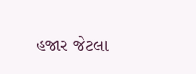હજાર જેટલા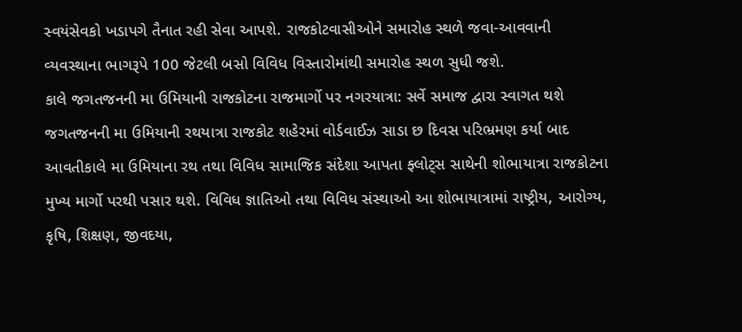સ્વયંસેવકો ખડાપગે તૈનાત રહી સેવા આપશે. રાજકોટવાસીઓને સમારોહ સ્થળે જવા-આવવાની વ્યવસ્થાના ભાગરૂપે 100 જેટલી બસો વિવિધ વિસ્તારોમાંથી સમારોહ સ્થળ સુધી જશે.
કાલે જગતજનની મા ઉમિયાની રાજકોટના રાજમાર્ગો પર નગરયાત્રા: સર્વે સમાજ દ્વારા સ્વાગત થશે
જગતજનની મા ઉમિયાની રથયાત્રા રાજકોટ શહેરમાં વોર્ડવાઈઝ સાડા છ દિવસ પરિભ્રમણ કર્યા બાદ આવતીકાલે મા ઉમિયાના રથ તથા વિવિધ સામાજિક સંદેશા આપતા ફ્લોટ્સ સાથેની શોભાયાત્રા રાજકોટના મુખ્ય માર્ગો પરથી પસાર થશે. વિવિધ જ્ઞાતિઓ તથા વિવિધ સંસ્થાઓ આ શોભાયાત્રામાં રાષ્ટ્રીય, આરોગ્ય, કૃષિ, શિક્ષણ, જીવદયા,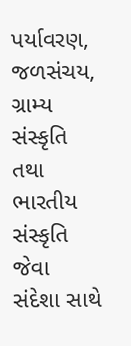પર્યાવરણ, જળસંચય, ગ્રામ્ય સંસ્કૃતિ તથા ભારતીય સંસ્કૃતિ જેવા સંદેશા સાથે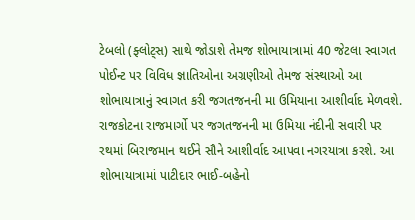ટેબલો (ફ્લોટ્સ) સાથે જોડાશે તેમજ શોભાયાત્રામાં 40 જેટલા સ્વાગત પોઈન્ટ પર વિવિધ જ્ઞાતિઓના અગ્રણીઓ તેમજ સંસ્થાઓ આ શોભાયાત્રાનું સ્વાગત કરી જગતજનની મા ઉમિયાના આશીર્વાદ મેળવશે. રાજકોટના રાજમાર્ગો પર જગતજનની મા ઉમિયા નંદીની સવારી પર રથમાં બિરાજમાન થઈને સૌને આશીર્વાદ આપવા નગરયાત્રા કરશે. આ શોભાયાત્રામાં પાટીદાર ભાઈ-બહેનો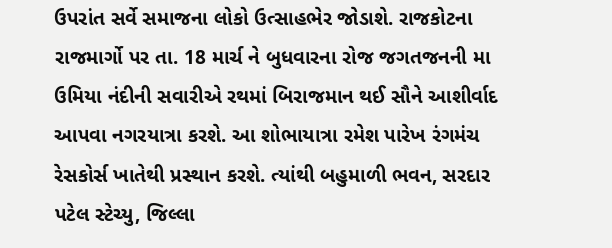ઉપરાંત સર્વે સમાજના લોકો ઉત્સાહભેર જોડાશે. રાજકોટના રાજમાર્ગો પર તા. 18 માર્ચ ને બુધવારના રોજ જગતજનની મા ઉમિયા નંદીની સવારીએ રથમાં બિરાજમાન થઈ સૌને આશીર્વાદ આપવા નગરયાત્રા કરશે. આ શોભાયાત્રા રમેશ પારેખ રંગમંચ રેસકોર્સ ખાતેથી પ્રસ્થાન કરશે. ત્યાંથી બહુમાળી ભવન, સરદાર પટેલ સ્ટેચ્યુ, જિલ્લા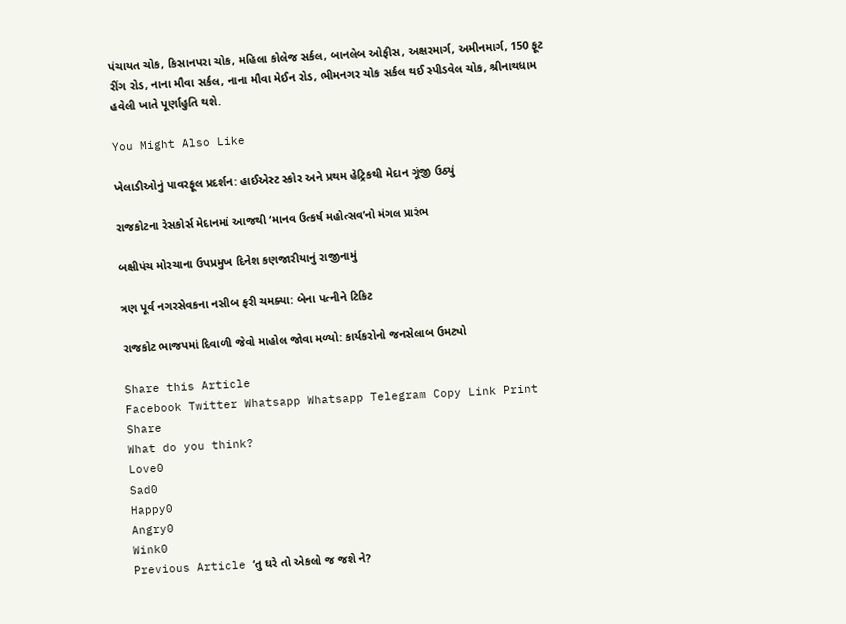પંચાયત ચોક, કિસાનપરા ચોક, મહિલા કોલેજ સર્કલ, બાનલેબ ઓફીસ, અક્ષરમાર્ગ, અમીનમાર્ગ, 150 ફૂટ રીંગ રોડ, નાના મૌવા સર્કલ, નાના મૌવા મેઈન રોડ, ભીમનગર ચોક સર્કલ થઈ સ્પીડવેલ ચોક, શ્રીનાથધામ હવેલી ખાતે પૂર્ણાહુતિ થશે.

You Might Also Like

ખેલાડીઓનું પાવરફૂલ પ્રદર્શન: હાઈએસ્ટ સ્કોર અને પ્રથમ હેટ્રિકથી મેદાન ગૂંજી ઉઠ્યું

રાજકોટના રેસકોર્સ મેદાનમાં આજથી ‘માનવ ઉત્કર્ષ મહોત્સવ’નો મંગલ પ્રારંભ

બક્ષીપંચ મોરચાના ઉપપ્રમુખ દિનેશ કણજારીયાનું રાજીનામું

ત્રણ પૂર્વ નગરસેવકના નસીબ ફરી ચમક્યા: બેના પત્નીને ટિકિટ

રાજકોટ ભાજપમાં દિવાળી જેવો માહોલ જોવા મળ્યો: કાર્યકરોનો જનસેલાબ ઉમટ્યો

Share this Article
Facebook Twitter Whatsapp Whatsapp Telegram Copy Link Print
Share
What do you think?
Love0
Sad0
Happy0
Angry0
Wink0
Previous Article ‘તુ ઘરે તો એકલો જ જશે ને?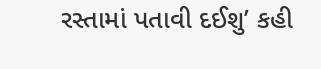રસ્તામાં પતાવી દઈશુ’ કહી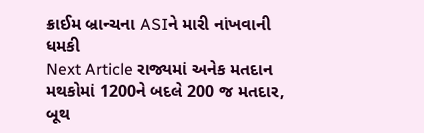ક્રાઈમ બ્રાન્ચના ASIને મારી નાંખવાની ધમકી
Next Article રાજ્યમાં અનેક મતદાન મથકોમાં 1200ને બદલે 200 જ મતદાર, બૂથ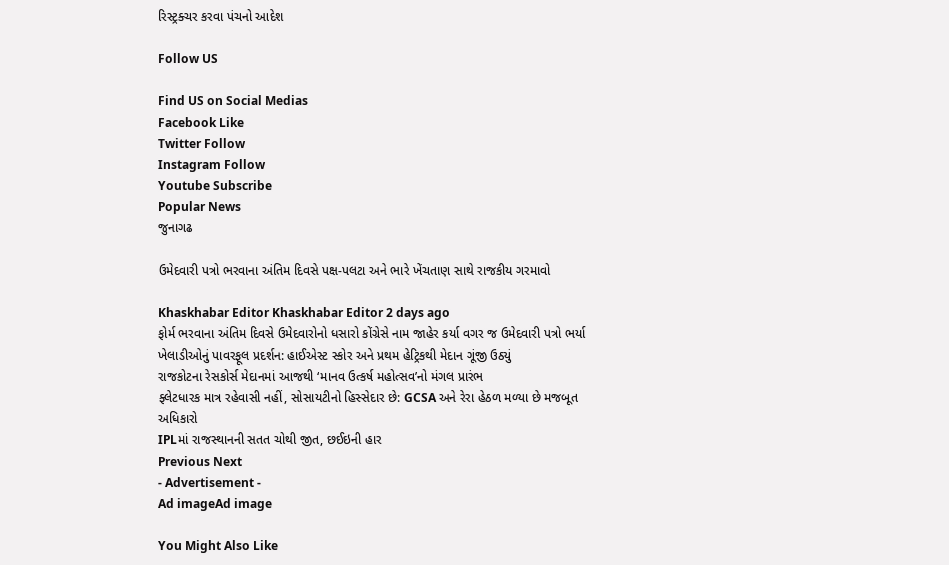રિસ્ટ્રક્ચર કરવા પંચનો આદેશ

Follow US

Find US on Social Medias
Facebook Like
Twitter Follow
Instagram Follow
Youtube Subscribe
Popular News
જુનાગઢ

ઉમેદવારી પત્રો ભરવાના અંતિમ દિવસે પક્ષ-પલટા અને ભારે ખેંચતાણ સાથે રાજકીય ગરમાવો

Khaskhabar Editor Khaskhabar Editor 2 days ago
ફોર્મ ભરવાના અંતિમ દિવસે ઉમેદવારોનો ધસારો કોંગ્રેસે નામ જાહેર કર્યા વગર જ ઉમેદવારી પત્રો ભર્યા
ખેલાડીઓનું પાવરફૂલ પ્રદર્શન: હાઈએસ્ટ સ્કોર અને પ્રથમ હેટ્રિકથી મેદાન ગૂંજી ઉઠ્યું
રાજકોટના રેસકોર્સ મેદાનમાં આજથી ‘માનવ ઉત્કર્ષ મહોત્સવ’નો મંગલ પ્રારંભ
ફ્લેટધારક માત્ર રહેવાસી નહીં, સોસાયટીનો હિસ્સેદાર છે: GCSA અને રેરા હેઠળ મળ્યા છે મજબૂત અધિકારો
IPLમાં રાજસ્થાનની સતત ચોથી જીત, છઈઇની હાર
Previous Next
- Advertisement -
Ad imageAd image

You Might Also Like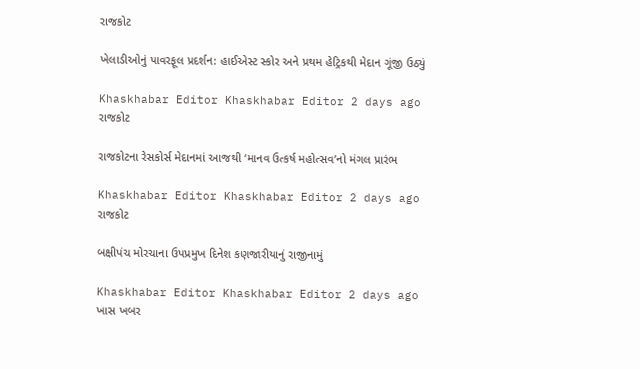રાજકોટ

ખેલાડીઓનું પાવરફૂલ પ્રદર્શન: હાઈએસ્ટ સ્કોર અને પ્રથમ હેટ્રિકથી મેદાન ગૂંજી ઉઠ્યું

Khaskhabar Editor Khaskhabar Editor 2 days ago
રાજકોટ

રાજકોટના રેસકોર્સ મેદાનમાં આજથી ‘માનવ ઉત્કર્ષ મહોત્સવ’નો મંગલ પ્રારંભ

Khaskhabar Editor Khaskhabar Editor 2 days ago
રાજકોટ

બક્ષીપંચ મોરચાના ઉપપ્રમુખ દિનેશ કણજારીયાનું રાજીનામું

Khaskhabar Editor Khaskhabar Editor 2 days ago
ખાસ ખબર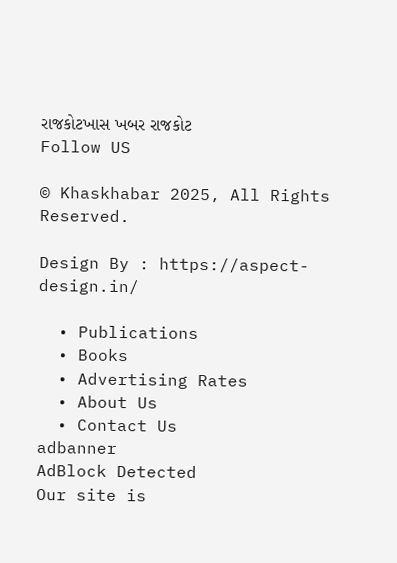રાજકોટખાસ ખબર રાજકોટ
Follow US

© Khaskhabar 2025, All Rights Reserved.

Design By : https://aspect-design.in/

  • Publications
  • Books
  • Advertising Rates
  • About Us
  • Contact Us
adbanner
AdBlock Detected
Our site is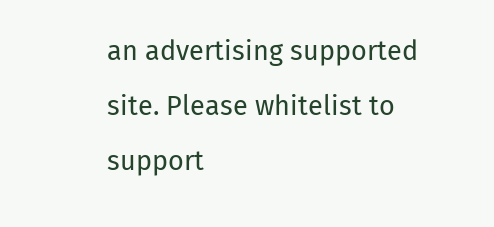an advertising supported site. Please whitelist to support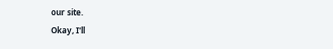our site.
Okay, I'll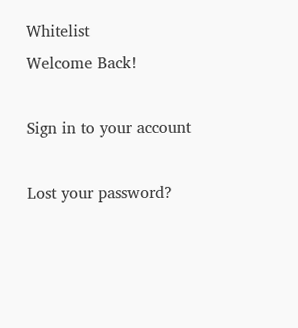Whitelist
Welcome Back!

Sign in to your account

Lost your password?